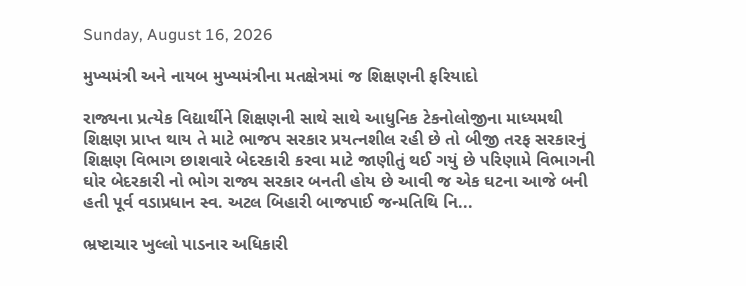Sunday, August 16, 2026

મુખ્યમંત્રી અને નાયબ મુખ્યમંત્રીના મતક્ષેત્રમાં જ શિક્ષણની ફરિયાદો

રાજ્યના પ્રત્યેક વિદ્યાર્થીને શિક્ષણની સાથે સાથે આધુનિક ટેકનોલોજીના માધ્યમથી શિક્ષણ પ્રાપ્ત થાય તે માટે ભાજપ સરકાર પ્રયત્નશીલ રહી છે તો બીજી તરફ સરકારનું શિક્ષણ વિભાગ છાશવારે બેદરકારી કરવા માટે જાણીતું થઈ ગયું છે પરિણામે વિભાગની ઘોર બેદરકારી નો ભોગ રાજ્ય સરકાર બનતી હોય છે આવી જ એક ઘટના આજે બની હતી પૂર્વ વડાપ્રધાન સ્વ. અટલ બિહારી બાજપાઈ જન્મતિથિ નિ...

ભ્રષ્ટાચાર ખુલ્લો પાડનાર અધિકારી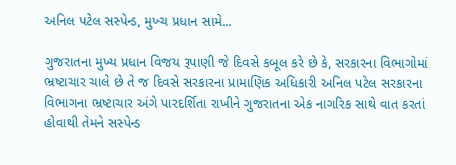અનિલ પટેલ સસ્પેન્ડ, મુખ્ચ પ્રધાન સામે...

ગુજરાતના મુખ્ય પ્રધાન વિજય રૂપાણી જે દિવસે કબૂલ કરે છે કે, સરકારના વિભાગોમાં ભ્રષ્ટાચાર ચાલે છે તે જ દિવસે સરકારના પ્રામાણિક અધિકારી અનિલ પટેલ સરકારના વિભાગના ભ્રષ્ટાચાર અંગે પારદર્શિતા રાખીને ગુજરાતના એક નાગરિક સાથે વાત કરતાં હોવાથી તેમને સસ્પેન્ડ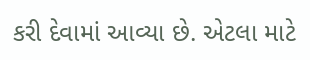કરી દેવામાં આવ્યા છે. એટલા માટે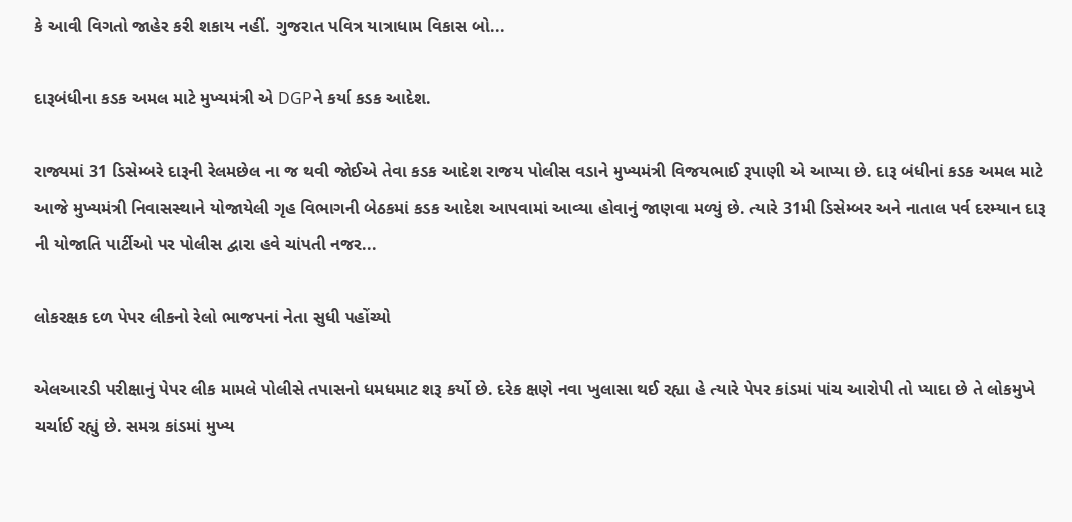કે આવી વિગતો જાહેર કરી શકાય નહીં. ગુજરાત પવિત્ર યાત્રાધામ વિકાસ બો...

દારૂબંધીના કડક અમલ માટે મુખ્યમંત્રી એ DGPને કર્યા કડક આદેશ.

રાજ્યમાં 31 ડિસેમ્બરે દારૂની રેલમછેલ ના જ થવી જોઈએ તેવા કડક આદેશ રાજય પોલીસ વડાને મુખ્યમંત્રી વિજયભાઈ રૂપાણી એ આપ્યા છે. દારૂ બંધીનાં કડક અમલ માટે આજે મુખ્યમંત્રી નિવાસસ્થાને યોજાયેલી ગૃહ વિભાગની બેઠકમાં કડક આદેશ આપવામાં આવ્યા હોવાનું જાણવા મળ્યું છે. ત્યારે 31મી ડિસેમ્બર અને નાતાલ પર્વ દરમ્યાન દારૂ ની યોજાતિ પાર્ટીઓ પર પોલીસ દ્વારા હવે ચાંપતી નજર...

લોકરક્ષક દળ પેપર લીકનો રેલો ભાજપનાં નેતા સુધી પહોંચ્યો

એલઆરડી પરીક્ષાનું પેપર લીક મામલે પોલીસે તપાસનો ધમધમાટ શરૂ કર્યો છે. દરેક ક્ષણે નવા ખુલાસા થઈ રહ્યા હે ત્યારે પેપર કાંડમાં પાંચ આરોપી તો પ્યાદા છે તે લોકમુખે ચર્ચાઈ રહ્યું છે. સમગ્ર કાંડમાં મુખ્ય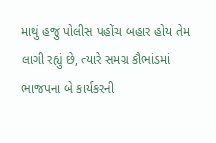માથું હજુ પોલીસ પહોંચ બહાર હોય તેમ લાગી રહ્યું છે, ત્યારે સમગ્ર કૌભાંડમાં ભાજપના બે કાર્યકરની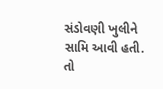સંડોવણી ખુલીને સામિ આવી હતી. તો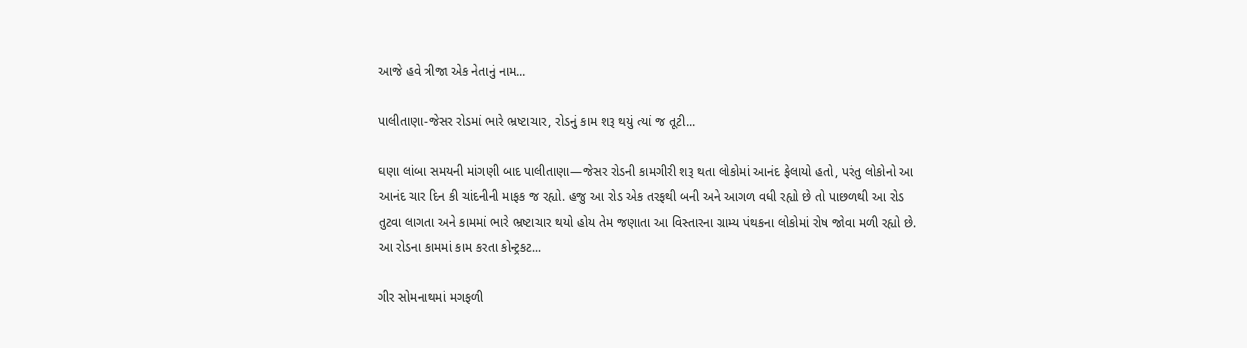આજે હવે ત્રીજા એક નેતાનું નામ...

પાલીતાણા-જેસર રોડમાં ભારે ભ્રષ્ટાચાર, રોડનું કામ શરૂ થયું ત્યાં જ તૂટી...

ઘણા લાંબા સમયની માંગણી બાદ પાલીતાણા—જેસર રોડની કામગીરી શરૂ થતા લોકોમાં આનંદ ફેલાયો હતો, પરંતુ લોકોનો આ આનંદ ચાર દિન કી ચાંદનીની માફક જ રહ્યો. હજુ આ રોડ એક તરફથી બની અને આગળ વધી રહ્યો છે તો પાછળથી આ રોડ તુટવા લાગતા અને કામમાં ભારે ભ્રષ્ટાચાર થયો હોય તેમ જણાતા આ વિસ્તારના ગ્રામ્ય પંથકના લોકોમાં રોષ જોવા મળી રહ્યો છે. આ રોડના કામમાં કામ કરતા કોન્ટ્રકટ...

ગીર સોમનાથમાં મગફળી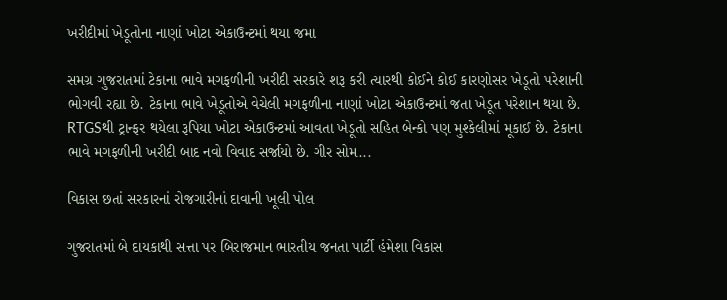ખરીદીમાં ખેડૂતોના નાણાં ખોટા એકાઉન્ટમાં થયા જમા

સમગ્ર ગુજરાતમાં ટેકાના ભાવે મગફળીની ખરીદી સરકારે શરૂ કરી ત્યારથી કોઈને કોઈ કારણોસર ખેડૂતો પરેશાની ભોગવી રહ્યા છે. ટેકાના ભાવે ખેડૂતોએ વેચેલી મગફળીના નાણાં ખોટા એકાઉન્ટમાં જતા ખેડૂત પરેશાન થયા છે. RTGSથી ટ્રાન્ફર થયેલા રૂપિયા ખોટા એકાઉન્ટમાં આવતા ખેડૂતો સહિત બેન્કો પણ મુશ્કેલીમાં મૂકાઈ છે. ટેકાના ભાવે મગફળીની ખરીદી બાદ નવો વિવાદ સર્જાયો છે. ગીર સોમ...

વિકાસ છતાં સરકારનાં રોજગારીનાં દાવાની ખૂલી પોલ

ગુજરાતમાં બે દાયકાથી સત્તા પર બિરાજમાન ભારતીય જનતા પાર્ટી હંમેશા વિકાસ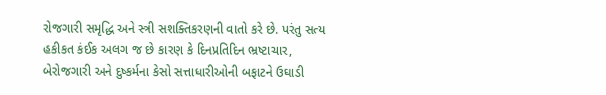રોજગારી સમૃદ્ધિ અને સ્ત્રી સશક્તિકરણની વાતો કરે છે. પરંતુ સત્ય હકીકત કંઈક અલગ જ છે કારણ કે દિનપ્રતિદિન ભ્રષ્ટાચાર, બેરોજગારી અને દુષ્કર્મના કેસો સત્તાધારીઓની બફાટને ઉઘાડી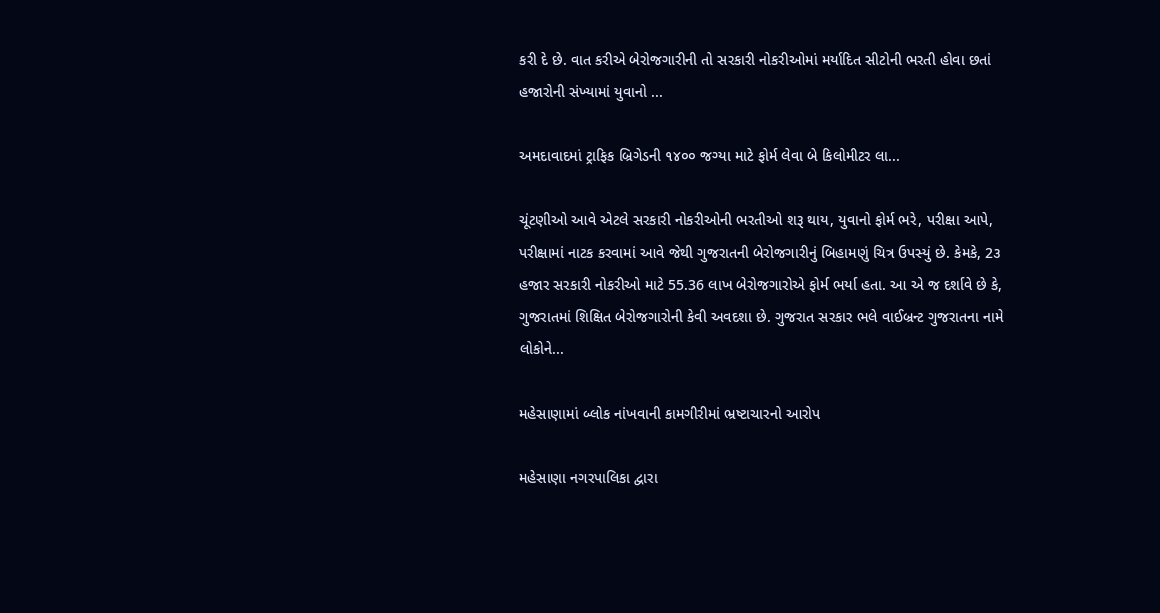કરી દે છે. વાત કરીએ બેરોજગારીની તો સરકારી નોકરીઓમાં મર્યાદિત સીટોની ભરતી હોવા છતાં હજારોની સંખ્યામાં યુવાનો ...

અમદાવાદમાં ટ્રાફિક બ્રિગેડની ૧૪૦૦ જગ્યા માટે ફોર્મ લેવા બે કિલોમીટર લા...

ચૂંટણીઓ આવે એટલે સરકારી નોકરીઓની ભરતીઓ શરૂ થાય, યુવાનો ફોર્મ ભરે, પરીક્ષા આપે, પરીક્ષામાં નાટક કરવામાં આવે જેથી ગુજરાતની બેરોજગારીનું બિહામણું ચિત્ર ઉપસ્યું છે. કેમકે, 2૩ હજાર સરકારી નોકરીઓ માટે 55.36 લાખ બેરોજગારોએ ફોર્મ ભર્યા હતા. આ એ જ દર્શાવે છે કે, ગુજરાતમાં શિક્ષિત બેરોજગારોની કેવી અવદશા છે. ગુજરાત સરકાર ભલે વાઈબ્રન્ટ ગુજરાતના નામે લોકોને...

મહેસાણામાં બ્લોક નાંખવાની કામગીરીમાં ભ્રષ્ટાચારનો આરોપ

મહેસાણા નગરપાલિકા દ્વારા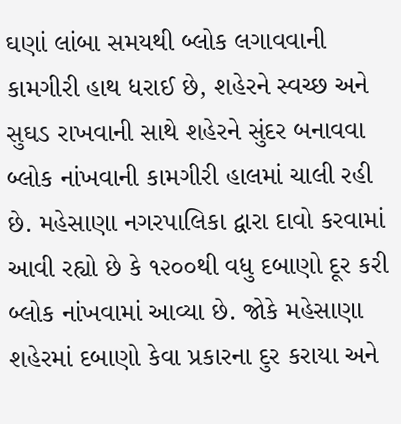ઘણાં લાંબા સમયથી બ્લોક લગાવવાની કામગીરી હાથ ધરાઈ છે, શહેરને સ્વચ્છ અને સુઘડ રાખવાની સાથે શહેરને સુંદર બનાવવા બ્લોક નાંખવાની કામગીરી હાલમાં ચાલી રહી છે. મહેસાણા નગરપાલિકા દ્વારા દાવો કરવામાં આવી રહ્યો છે કે ૧૨૦૦થી વધુ દબાણો દૂર કરી બ્લોક નાંખવામાં આવ્યા છે. જોકે મહેસાણા શહેરમાં દબાણો કેવા પ્રકારના દુર કરાયા અને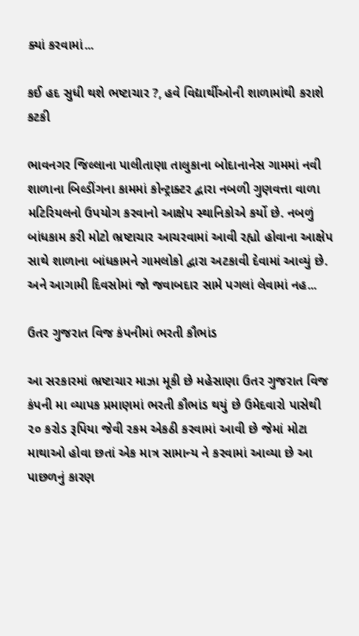ક્યાં કરવામાં...

કઈ હદ સુધી થશે ભષ્ટાચાર ?, હવે વિદ્યાર્થીઓની શાળામાંથી કરાશે કટકી

ભાવનગર જિલ્લાના પાલીતાણા તાલુકાના બોદાનાનેસ ગામમાં નવી શાળાના બિલ્ડીંગના કામમાં કોન્ટ્રાક્ટર દ્વારા નબળી ગુણવત્તા વાળા મટિરિયલનો ઉપયોગ કરવાનો આક્ષેપ સ્થાનિકોએ કર્યો છે. નબળું બાંધકામ કરી મોટો ભ્રષ્ટાચાર આચરવામાં આવી રહ્યો હોવાના આક્ષેપ સાથે શાળાના બાંધકામને ગામલોકો દ્વારા અટકાવી દેવામાં આવ્યું છે. અને આગામી દિવસોમાં જો જવાબદાર સામે પગલાં લેવામાં નહ...

ઉતર ગુજરાત વિજ કંપનીમાં ભરતી કૌભાંડ

આ સરકારમાં ભ્રષ્ટાચાર માઝા મૂકી છે મહેસાણા ઉતર ગુજરાત વિજ કંપની મા વ્યાપક પ્રમાણમાં ભરતી કૌભાંડ થયું છે ઉમેદવારો પાસેથી ૨૦ કરોડ રૂપિયા જેવી રકમ એકઠી કરવામાં આવી છે જેમાં મોટા માથાઓ હોવા છતાં એક માત્ર સામાન્ય ને કરવામાં આવ્યા છે આ પાછળનું કારણ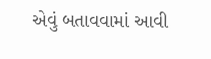એવું બતાવવામાં આવી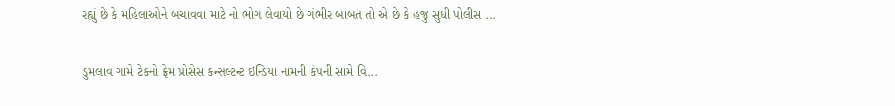રહ્યું છે કે મહિલાઓને બચાવવા માટે નો ભોગ લેવાયો છે ગંભીર બાબત તો એ છે કે હજુ સુધી પોલીસ ...

ડુમલાવ ગામે ટેકનો ફ્રેમ પ્રોસેસ કન્સલ્ટન્ટ ઇન્ડિયા નામની કંપની સામે વિ...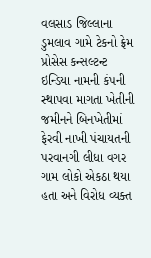વલસાડ જિલ્લાના ડુમલાવ ગામે ટેકનો ફ્રેમ પ્રોસેસ કન્સલ્ટન્ટ ઇન્ડિયા નામની કંપની સ્થાપવા માગતા ખેતીની જમીનને બિનખેતીમાં ફેરવી નાખી પંચાયતની પરવાનગી લીધા વગર ગામ લોકો એકઠા થયા હતા અને વિરોધ વ્યક્ત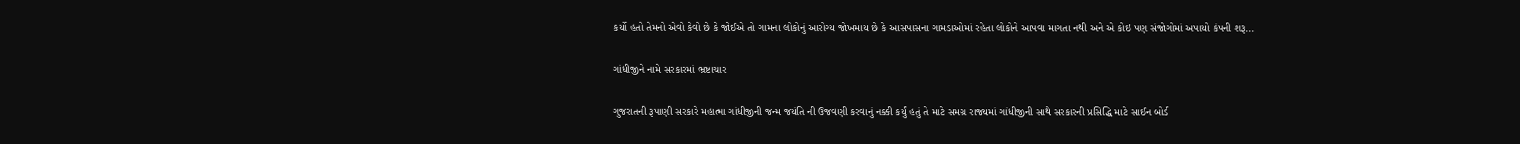કર્યો હતો તેમનો એવો કેવો છે કે જોઈએ તો ગામના લોકોનું આરોગ્ય જોખમાય છે કે આસપાસના ગામડાઓમાં રહેતા લોકોને આપવા માગતા નથી અને એ કોઇ પણ સંજોગોમાં અપાયો કંપની શરૂ...

ગાંધીજીને નામે સરકારમાં ભ્રષ્ટાચાર

ગુજરાતની રૂપાણી સરકારે મહાત્મા ગાંધીજીની જન્મ જયંતિ ની ઉજવણી કરવાનું નક્કી કર્યું હતું તે માટે સમગ્ર રાજ્યમાં ગાંધીજીની સાથે સરકારની પ્રસિદ્ધિ માટે સાઈન બોર્ડ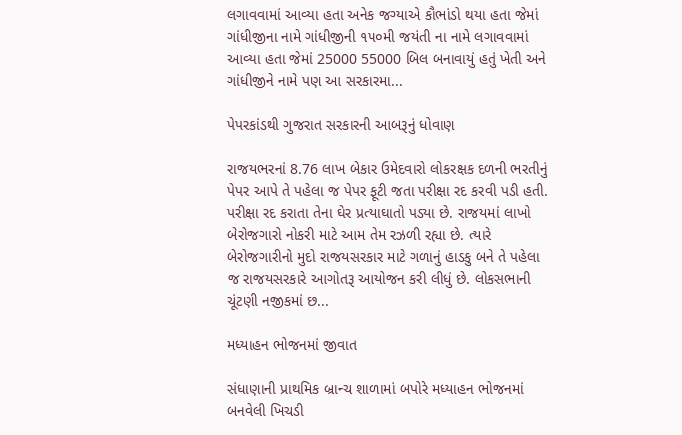લગાવવામાં આવ્યા હતા અનેક જગ્યાએ કૌભાંડો થયા હતા જેમાં ગાંધીજીના નામે ગાંધીજીની ૧૫૦મી જયંતી ના નામે લગાવવામાં આવ્યા હતા જેમાં 25000 55000 બિલ બનાવાયું હતું ખેતી અને ગાંધીજીને નામે પણ આ સરકારમા...

પેપરકાંડથી ગુજરાત સરકારની આબરૂનું ધોવાણ

રાજયભરનાં 8.76 લાખ બેકાર ઉમેદવારો લોકરક્ષક દળની ભરતીનું પેપર આપે તે પહેલા જ પેપર ફૂટી જતા પરીક્ષા રદ કરવી પડી હતી. પરીક્ષા રદ કરાતા તેના ઘેર પ્રત્યાઘાતો પડ્યા છે. રાજયમાં લાખો બેરોજગારો નોકરી માટે આમ તેમ રઝળી રહ્યા છે. ત્યારે બેરોજગારીનો મુદો રાજયસરકાર માટે ગળાનું હાડકુ બને તે પહેલા જ રાજયસરકારે આગોતરૂ આયોજન કરી લીધું છે. લોકસભાની ચૂંટણી નજીકમાં છ...

મધ્યાહન ભોજનમાં જીવાત

સંધાણાની પ્રાથમિક બ્રાન્ચ શાળામાં બપોરે મધ્યાહન ભોજનમાં બનવેલી ખિચડી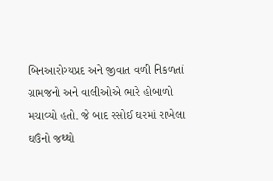બિનઆરોગ્યપ્રદ અને જીવાત વળી નિકળતાં ગ્રામજનો અને વાલીઓએ ભારે હોબાળો મચાવ્યો હતો. જે બાદ રસોઈ ઘરમાં રાખેલા ઘઉંનો જથ્થો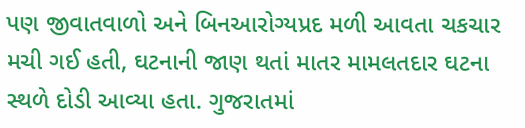પણ જીવાતવાળો અને બિનઆરોગ્યપ્રદ મળી આવતા ચકચાર મચી ગઈ હતી, ઘટનાની જાણ થતાં માતર મામલતદાર ઘટના સ્થળે દોડી આવ્યા હતા. ગુજરાતમાં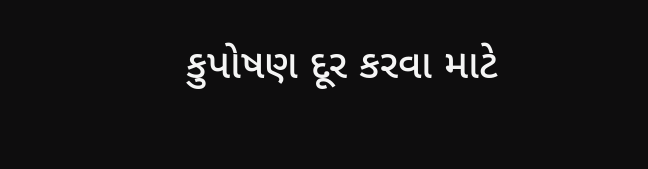કુપોષણ દૂર કરવા માટે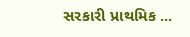સરકારી પ્રાથમિક ...